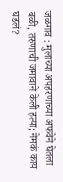जळगाव : मुलाच्या अपहरणाच्या अफवेने घेतला बळी, तरुणाची जमावाने केली हत्या; नेमकं काय घडलं?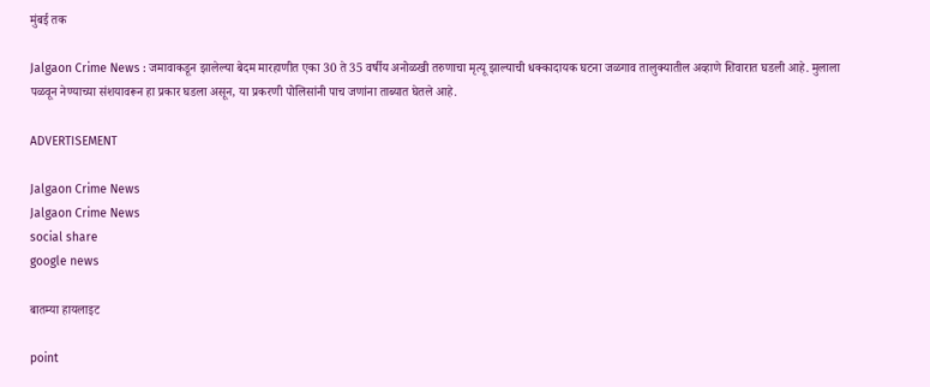मुंबई तक

Jalgaon Crime News : जमावाकडून झालेल्या बेदम मारहाणीत एका 30 ते 35 वर्षीय अनोळखी तरुणाचा मृत्यू झाल्याची धक्कादायक घटना जळगाव तालुक्यातील अव्हाणे शिवारात घडली आहे. मुलाला पळवून नेण्याच्या संशयावरून हा प्रकार घडला असून, या प्रकरणी पोलिसांनी पाच जणांना ताब्यात घेतले आहे.

ADVERTISEMENT

Jalgaon Crime News
Jalgaon Crime News
social share
google news

बातम्या हायलाइट

point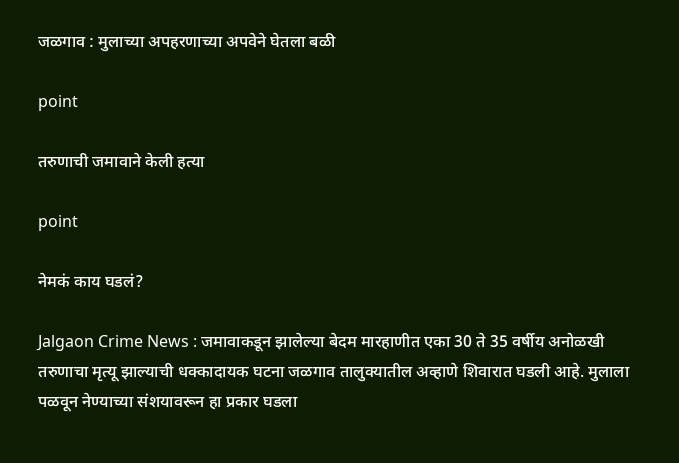जळगाव : मुलाच्या अपहरणाच्या अपवेने घेतला बळी

point

तरुणाची जमावाने केली हत्या

point

नेमकं काय घडलं?

Jalgaon Crime News : जमावाकडून झालेल्या बेदम मारहाणीत एका 30 ते 35 वर्षीय अनोळखी तरुणाचा मृत्यू झाल्याची धक्कादायक घटना जळगाव तालुक्यातील अव्हाणे शिवारात घडली आहे. मुलाला पळवून नेण्याच्या संशयावरून हा प्रकार घडला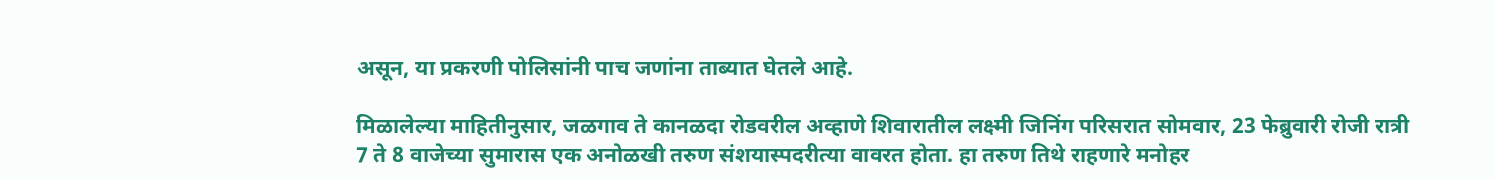असून, या प्रकरणी पोलिसांनी पाच जणांना ताब्यात घेतले आहे.

मिळालेल्या माहितीनुसार, जळगाव ते कानळदा रोडवरील अव्हाणे शिवारातील लक्ष्मी जिनिंग परिसरात सोमवार, 23 फेब्रुवारी रोजी रात्री 7 ते 8 वाजेच्या सुमारास एक अनोळखी तरुण संशयास्पदरीत्या वावरत होता. हा तरुण तिथे राहणारे मनोहर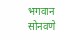भगवान सोनवणे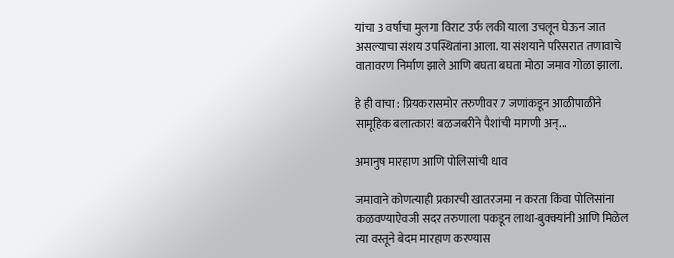यांचा 3 वर्षांचा मुलगा विराट उर्फ लकी याला उचलून घेऊन जात असल्याचा संशय उपस्थितांना आला. या संशयाने परिसरात तणावाचे वातावरण निर्माण झाले आणि बघता बघता मोठा जमाव गोळा झाला.

हे ही वाचा : प्रियकरासमोर तरुणीवर 7 जणांकडून आळीपाळीने सामूहिक बलात्कार! बळजबरीने पैशांची मागणी अन्...

अमानुष मारहाण आणि पोलिसांची धाव

जमावाने कोणत्याही प्रकारची खातरजमा न करता किंवा पोलिसांना कळवण्याऐवजी सदर तरुणाला पकडून लाथा-बुक्क्यांनी आणि मिळेल त्या वस्तूने बेदम मारहाण करण्यास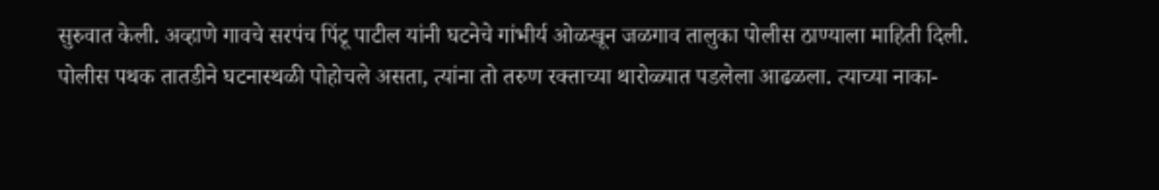सुरुवात केली. अव्हाणे गावचे सरपंच पिंटू पाटील यांनी घटनेचे गांभीर्य ओळखून जळगाव तालुका पोलीस ठाण्याला माहिती दिली. पोलीस पथक तातडीने घटनास्थळी पोहोचले असता, त्यांना तो तरुण रक्ताच्या थारोळ्यात पडलेला आढळला. त्याच्या नाका-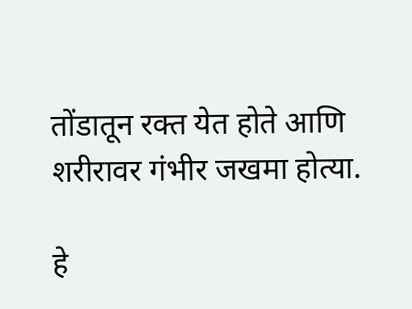तोंडातून रक्त येत होते आणि शरीरावर गंभीर जखमा होत्या.

हे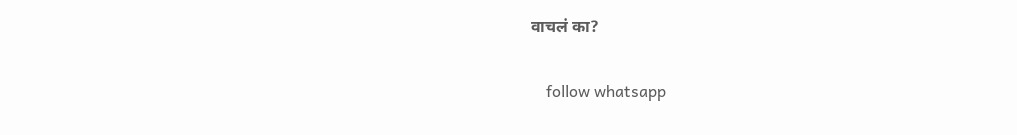वाचलं का?

    follow whatsapp